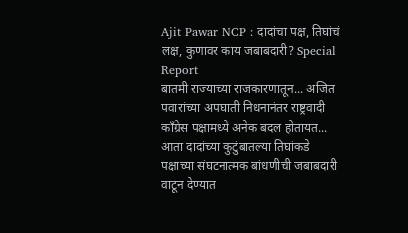Ajit Pawar NCP : दादांचा पक्ष, तिघांचं लक्ष, कुणावर काय जबाबदारी? Special Report
बातमी राज्याच्या राजकारणातून... अजित पवारांच्या अपघाती निधनानंतर राष्ट्रवादी काँग्रेस पक्षामध्ये अनेक बदल होतायत... आता दादांच्या कुटुंबातल्या तिघांकडे पक्षाच्या संघटनात्मक बांधणीची जबाबदारी वाटून देण्यात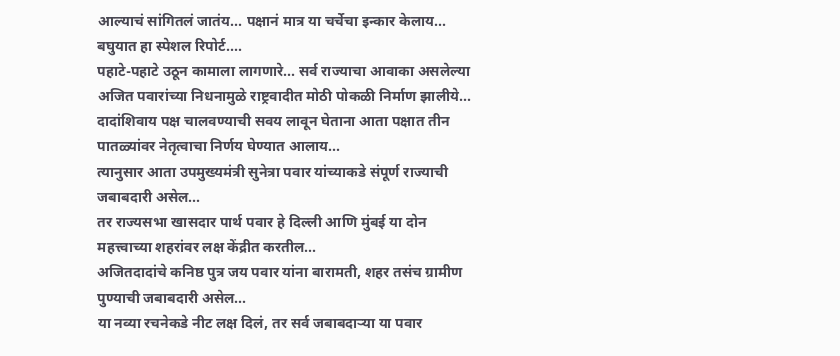आल्याचं सांगितलं जातंय... पक्षानं मात्र या चर्चेचा इन्कार केलाय... बघुयात हा स्पेशल रिपोर्ट....
पहाटे-पहाटे उठून कामाला लागणारे... सर्व राज्याचा आवाका असलेल्या अजित पवारांच्या निधनामुळे राष्ट्रवादीत मोठी पोकळी निर्माण झालीये...
दादांशिवाय पक्ष चालवण्याची सवय लावून घेताना आता पक्षात तीन पातळ्यांवर नेतृत्वाचा निर्णय घेण्यात आलाय...
त्यानुसार आता उपमुख्यमंत्री सुनेत्रा पवार यांच्याकडे संपूर्ण राज्याची जबाबदारी असेल...
तर राज्यसभा खासदार पार्थ पवार हे दिल्ली आणि मुंबई या दोन महत्त्वाच्या शहरांवर लक्ष केंद्रीत करतील...
अजितदादांचे कनिष्ठ पुत्र जय पवार यांना बारामती, शहर तसंच ग्रामीण पुण्याची जबाबदारी असेल...
या नव्या रचनेकडे नीट लक्ष दिलं, तर सर्व जबाबदाऱ्या या पवार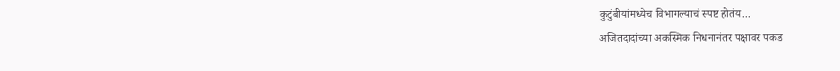कुटुंबीयांमध्येच विभागल्याचं स्पष्ट होतंय...
अजितदादांच्या अकस्मिक निधनानंतर पक्षावर पकड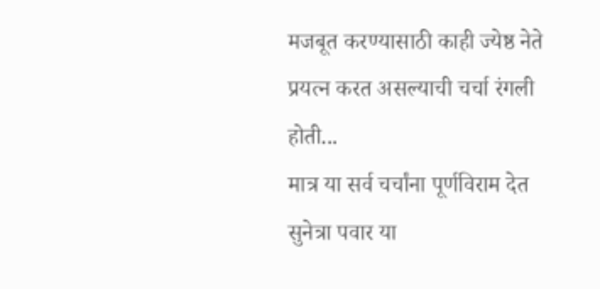मजबूत करण्यासाठी काही ज्येष्ठ नेते प्रयत्न करत असल्याची चर्चा रंगली होती...
मात्र या सर्व चर्चांना पूर्णविराम देत सुनेत्रा पवार या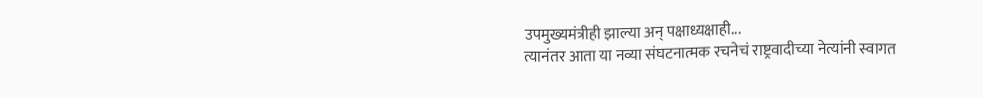उपमुख्यमंत्रीही झाल्या अन् पक्षाध्यक्षाही...
त्यानंतर आता या नव्या संघटनात्मक रचनेचं राष्ट्रवादीच्या नेत्यांनी स्वागत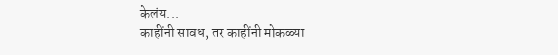केलंय...
काहींनी सावध, तर काहींनी मोकळ्या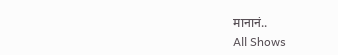मानानं..
All Shows